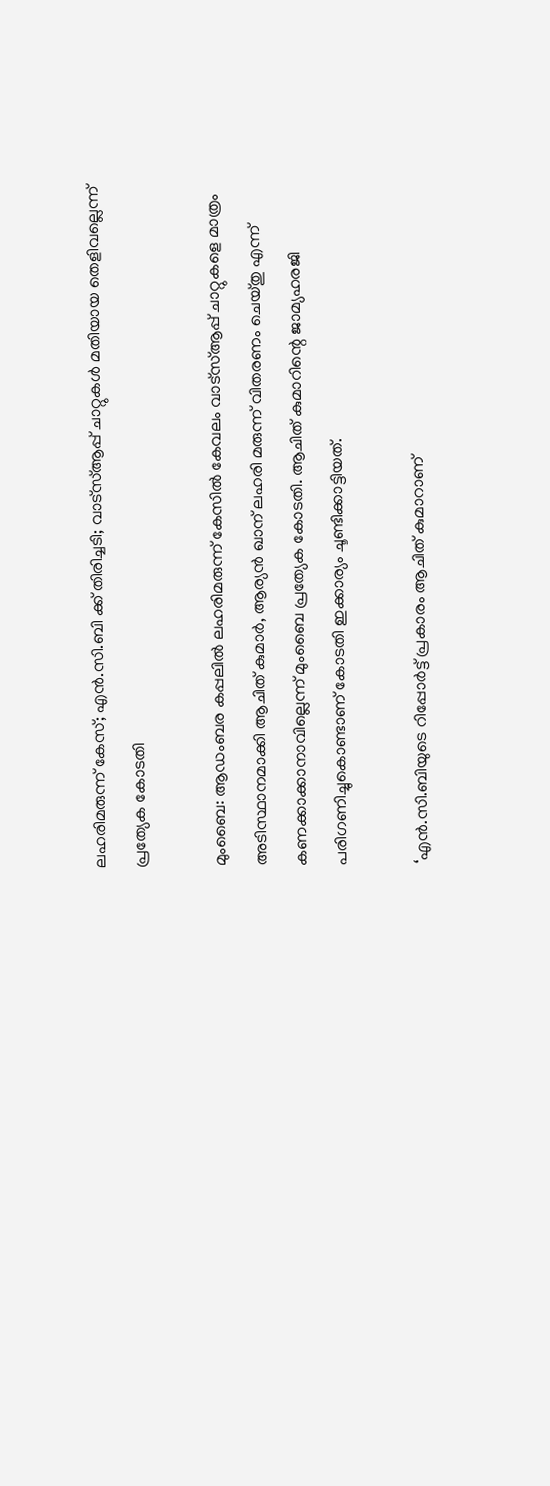ലഹരിമരുന്ന് കേസ്; എന്‍.സി.ബി ക്ക് തിരിച്ചടി; വാട്‌സ്ആപ്പ് ചാറ്റുകള്‍ മതിയായ തെളിവല്ലെന്ന് പ്രത്യേക കോടതി

മുംബൈ: ആഡംബര കപ്പലില്‍ ലഹരിമരുന്ന് കേസില്‍ കേവലം വാട്‌സ്ആപ്പ് ചാറ്റുകളെ മാത്രം അടിസ്ഥാനമാക്കി ആചിത് കുമാര്‍, ആര്യന്‍ ഖാന് ലഹരി മരുന്ന് വിതരണം ചെയ്തു എന്ന് കണക്കാക്കാനാവില്ലെന്ന് മുംബൈ പ്രത്യേക കോടതി. ആചിത് കുമാറിന്റെ ജാമ്യഹരജി പരിഗണിച്ചുകൊണ്ടാണ് കോടതി ഇക്കാര്യം ചൂണ്ടിക്കാട്ടിയത്.

‘എന്‍.സി.ബിയുടെ റിപ്പോര്‍ട്ട് പ്രകാരം ആചിത് കുമാറാണ്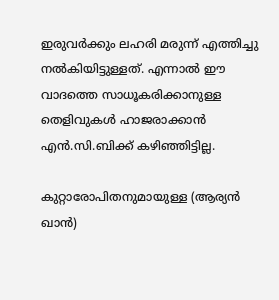ഇരുവര്‍ക്കും ലഹരി മരുന്ന് എത്തിച്ചു നല്‍കിയിട്ടുള്ളത്. എന്നാല്‍ ഈ വാദത്തെ സാധൂകരിക്കാനുള്ള തെളിവുകള്‍ ഹാജരാക്കാന്‍ എന്‍.സി.ബിക്ക് കഴിഞ്ഞിട്ടില്ല.

കുറ്റാരോപിതനുമായുള്ള (ആര്യന്‍ ഖാന്‍)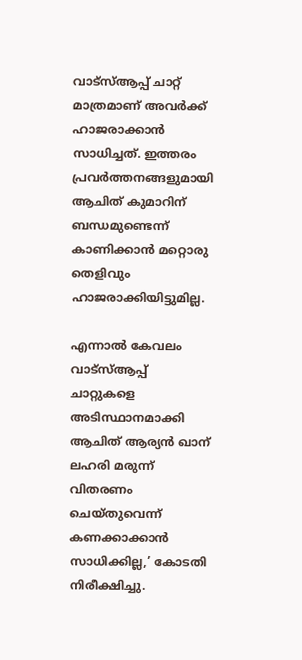വാട്‌സ്ആപ്പ് ചാറ്റ് മാത്രമാണ് അവര്‍ക്ക് ഹാജരാക്കാന്‍ സാധിച്ചത്. ഇത്തരം പ്രവര്‍ത്തനങ്ങളുമായി ആചിത് കുമാറിന് ബന്ധമുണ്ടെന്ന് കാണിക്കാന്‍ മറ്റൊരു തെളിവും ഹാജരാക്കിയിട്ടുമില്ല.

എന്നാല്‍ കേവലം വാട്‌സ്ആപ്പ് ചാറ്റുകളെ അടിസ്ഥാനമാക്കി ആചിത് ആര്യന്‍ ഖാന് ലഹരി മരുന്ന് വിതരണം ചെയ്തുവെന്ന് കണക്കാക്കാന്‍ സാധിക്കില്ല,’ കോടതി നിരീക്ഷിച്ചു.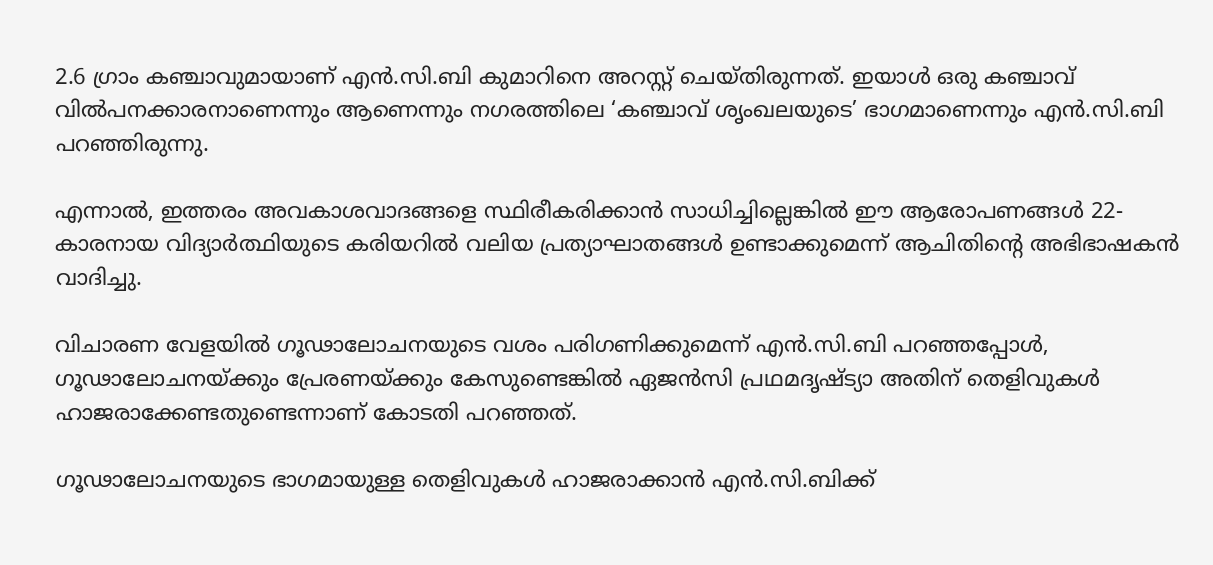2.6 ഗ്രാം കഞ്ചാവുമായാണ് എന്‍.സി.ബി കുമാറിനെ അറസ്റ്റ് ചെയ്തിരുന്നത്. ഇയാള്‍ ഒരു കഞ്ചാവ് വില്‍പനക്കാരനാണെന്നും ആണെന്നും നഗരത്തിലെ ‘കഞ്ചാവ് ശൃംഖലയുടെ’ ഭാഗമാണെന്നും എന്‍.സി.ബി പറഞ്ഞിരുന്നു.

എന്നാല്‍, ഇത്തരം അവകാശവാദങ്ങളെ സ്ഥിരീകരിക്കാന്‍ സാധിച്ചില്ലെങ്കില്‍ ഈ ആരോപണങ്ങള്‍ 22-കാരനായ വിദ്യാര്‍ത്ഥിയുടെ കരിയറില്‍ വലിയ പ്രത്യാഘാതങ്ങള്‍ ഉണ്ടാക്കുമെന്ന് ആചിതിന്റെ അഭിഭാഷകന്‍ വാദിച്ചു.

വിചാരണ വേളയില്‍ ഗൂഢാലോചനയുടെ വശം പരിഗണിക്കുമെന്ന് എന്‍.സി.ബി പറഞ്ഞപ്പോള്‍, ഗൂഢാലോചനയ്ക്കും പ്രേരണയ്ക്കും കേസുണ്ടെങ്കില്‍ ഏജന്‍സി പ്രഥമദൃഷ്ട്യാ അതിന് തെളിവുകള്‍ ഹാജരാക്കേണ്ടതുണ്ടെന്നാണ് കോടതി പറഞ്ഞത്.

ഗൂഢാലോചനയുടെ ഭാഗമായുള്ള തെളിവുകള്‍ ഹാജരാക്കാന്‍ എന്‍.സി.ബിക്ക്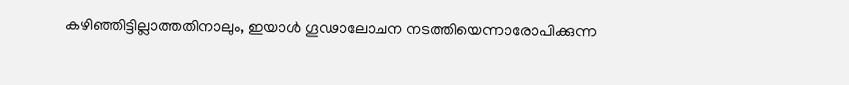കഴിഞ്ഞിട്ടില്ലാത്തതിനാലും, ഇയാള്‍ ഗൂഢാലോചന നടത്തിയെന്നാരോപിക്കുന്ന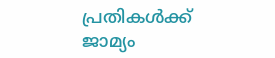പ്രതികള്‍ക്ക് ജാമ്യം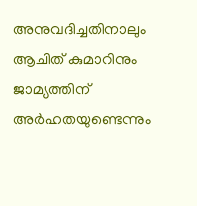അനുവദിച്ചതിനാലും ആചിത് കുമാറിനും ജാമ്യത്തിന് അര്‍ഹതയുണ്ടെന്നും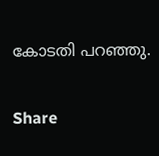കോടതി പറഞ്ഞു.

Share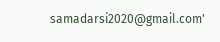samadarsi2020@gmail.com'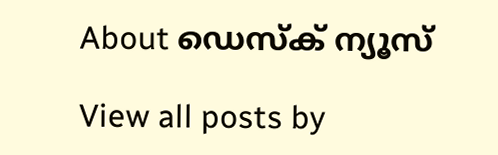About ഡെസ്ക് ന്യൂസ്

View all posts by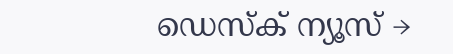ഡെസ്ക് ന്യൂസ് →